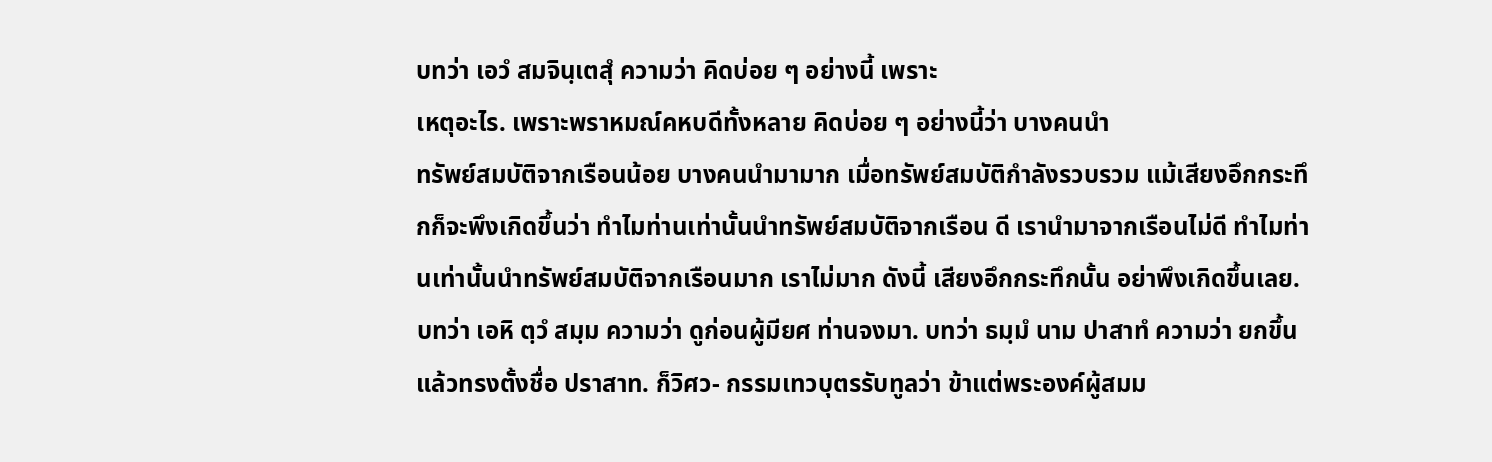บทว่า เอวํ สมจินฺเตสุํ ความว่า คิดบ่อย ๆ อย่างนี้ เพราะ
เหตุอะไร. เพราะพราหมณ์คหบดีทั้งหลาย คิดบ่อย ๆ อย่างนี้ว่า บางคนนำ
ทรัพย์สมบัติจากเรือนน้อย บางคนนำมามาก เมื่อทรัพย์สมบัติกำลังรวบรวม แม้เสียงอึกกระทึกก็จะพึงเกิดขึ้นว่า ทำไมท่านเท่านั้นนำทรัพย์สมบัติจากเรือน ดี เรานำมาจากเรือนไม่ดี ทำไมท่านเท่านั้นนำทรัพย์สมบัติจากเรือนมาก เราไม่มาก ดังนี้ เสียงอึกกระทึกนั้น อย่าพึงเกิดขึ้นเลย.
บทว่า เอหิ ตฺวํ สมฺม ความว่า ดูก่อนผู้มียศ ท่านจงมา. บทว่า ธมฺมํ นาม ปาสาทํ ความว่า ยกขึ้นแล้วทรงตั้งชื่อ ปราสาท. ก็วิศว- กรรมเทวบุตรรับทูลว่า ข้าแต่พระองค์ผู้สมม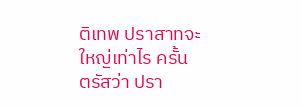ติเทพ ปราสาทจะใหญ่เท่าไร ครั้น ตรัสว่า ปรา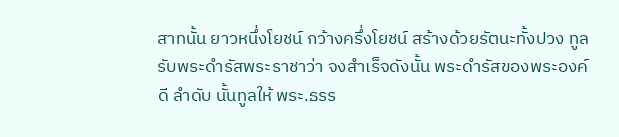สาทนั้น ยาวหนึ่งโยชน์ กว้างครึ่งโยชน์ สร้างด้วยรัตนะทั้งปวง ทูลรับพระดำรัสพระราชาว่า จงสำเร็จดังนั้น พระดำรัสของพระองค์ดี ลำดับ นั้นทูลให้ พระ.ธรร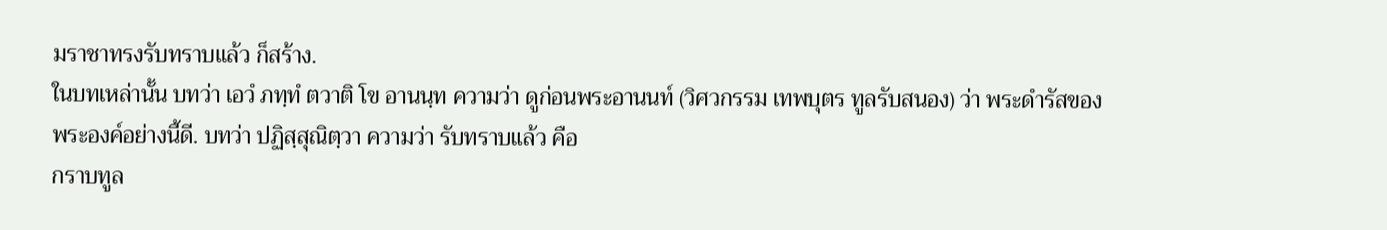มราชาทรงรับทราบแล้ว ก็สร้าง.
ในบทเหล่านั้น บทว่า เอวํ ภทฺทํ ตวาติ โข อานนฺท ความว่า ดูก่อนพระอานนท์ (วิศวกรรม เทพบุตร ทูลรับสนอง) ว่า พระดำรัสของ
พระองค์อย่างนี้ดี. บทว่า ปฏิสฺสุณิตฺวา ความว่า รับทราบแล้ว คือ
กราบทูล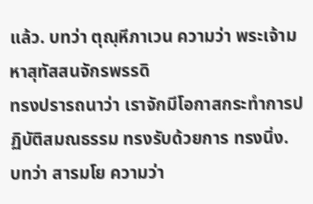แล้ว. บทว่า ตุณฺหีภาเวน ความว่า พระเจ้ามหาสุทัสสนจักรพรรดิ
ทรงปรารถนาว่า เราจักมีโอกาสกระทำการปฏิบัติสมณธรรม ทรงรับด้วยการ ทรงนิ่ง.
บทว่า สารมโย ความว่า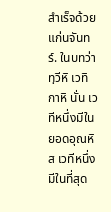สำเร็จด้วยแก่นจันทร์. ในบทว่า ทฺวีหิ เวทิกาหิ นั่น เวทีหนึ่งมีในยอดอุณหิส เวทีหนึ่งมีในที่สุด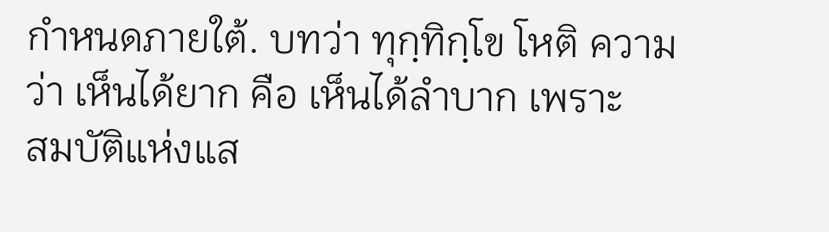กำหนดภายใต้. บทว่า ทุกฺทิกฺโข โหติ ความว่า เห็นได้ยาก คือ เห็นได้ลำบาก เพราะ
สมบัติแห่งแส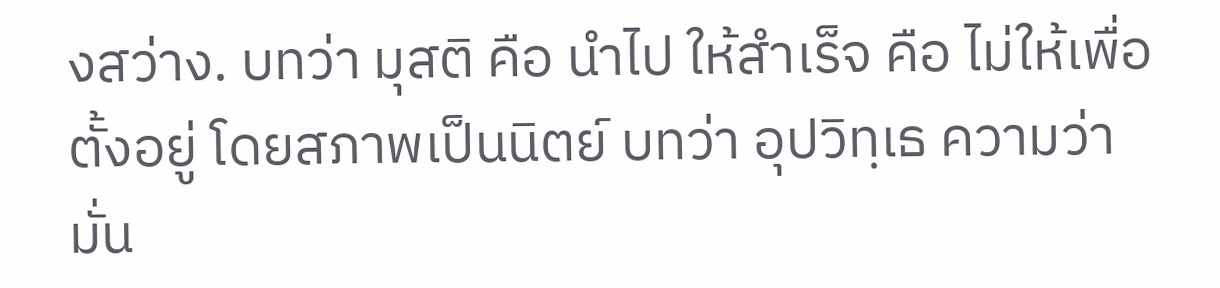งสว่าง. บทว่า มุสติ คือ นำไป ให้สำเร็จ คือ ไม่ให้เพื่อ
ตั้งอยู่ โดยสภาพเป็นนิตย์ บทว่า อุปวิทฺเธ ความว่า มั่น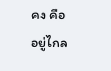คง คือ อยู่ไกล